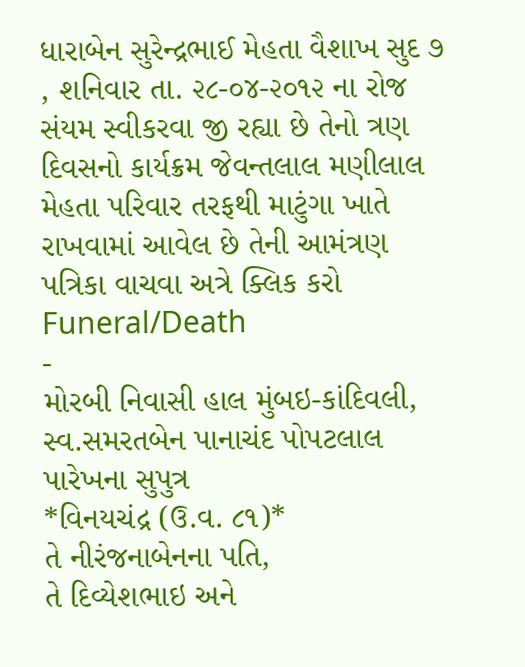ધારાબેન સુરેન્દ્રભાઈ મેહતા વૈશાખ સુદ ૭ , શનિવાર તા. ૨૮-૦૪-૨૦૧૨ ના રોજ સંયમ સ્વીકરવા જી રહ્યા છે તેનો ત્રણ દિવસનો કાર્યક્રમ જેવન્તલાલ મણીલાલ મેહતા પરિવાર તરફથી માટુંગા ખાતે રાખવામાં આવેલ છે તેની આમંત્રણ પત્રિકા વાચવા અત્રે ક્લિક કરો
Funeral/Death
-
મોરબી નિવાસી હાલ મુંબઇ-કાંદિવલી,
સ્વ.સમરતબેન પાનાચંદ પોપટલાલ પારેખના સુપુત્ર
*વિનયચંદ્ર (ઉ.વ. ૮૧)*
તે નીરંજનાબેનના પતિ,
તે દિવ્યેશભાઇ અને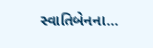સ્વાતિબેનના...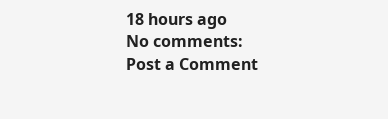18 hours ago
No comments:
Post a Comment